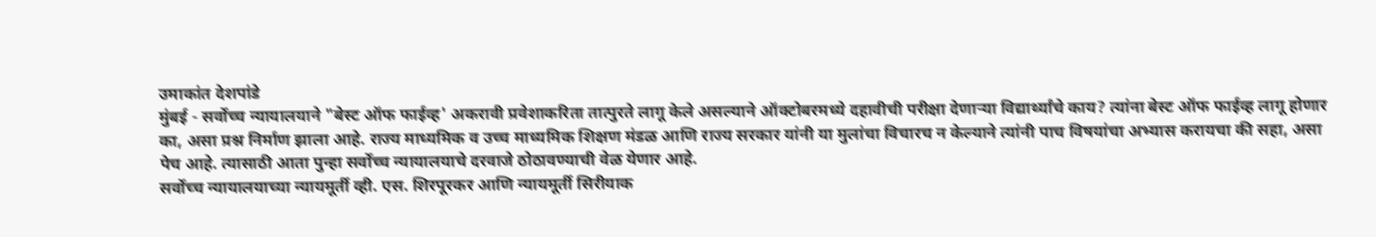उमाकांत देशपांडे
मुंबई - सर्वोच्च न्यायालयाने "बेस्ट ऑफ फाईव्ह' अकरावी प्रवेशाकरिता तात्पुरते लागू केले असल्याने ऑक्टोबरमध्ये दहावीची परीक्षा देणाऱ्या विद्यार्थ्यांचे काय? त्यांना बेस्ट ऑफ फाईव्ह लागू होणार का, असा प्रश्न निर्माण झाला आहे. राज्य माध्यमिक व उच्च माध्यमिक शिक्षण मंडळ आणि राज्य सरकार यांनी या मुलांचा विचारच न केल्याने त्यांनी पाच विषयांचा अभ्यास करायचा की सहा, असा पेच आहे. त्यासाठी आता पुन्हा सर्वोच्च न्यायालयाचे दरवाजे ठोठावण्याची वेळ येणार आहे.
सर्वोच्च न्यायालयाच्या न्यायमूर्ती व्ही. एस. शिरपूरकर आणि न्यायमूर्ती सिरीयाक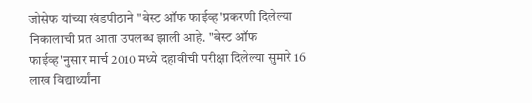जोसेफ यांच्या खंडपीठाने "बेस्ट ऑफ फाईव्ह'प्रकरणी दिलेल्या निकालाची प्रत आता उपलब्ध झाली आहे. "बेस्ट ऑफ फाईव्ह'नुसार मार्च 2010 मध्ये दहावीची परीक्षा दिलेल्या सुमारे 16 लाख विद्यार्थ्यांना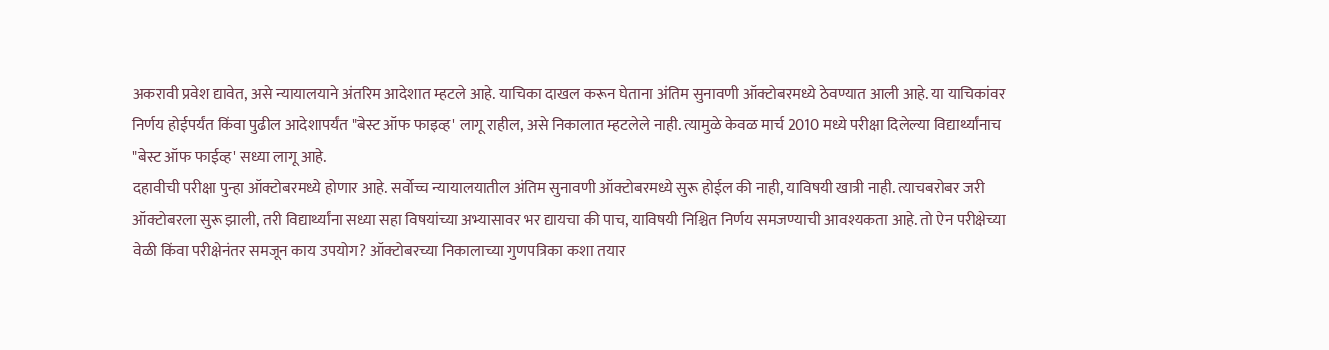अकरावी प्रवेश द्यावेत, असे न्यायालयाने अंतरिम आदेशात म्हटले आहे. याचिका दाखल करून घेताना अंतिम सुनावणी ऑक्टोबरमध्ये ठेवण्यात आली आहे. या याचिकांवर निर्णय होईपर्यंत किंवा पुढील आदेशापर्यंत "बेस्ट ऑफ फाइव्ह' लागू राहील, असे निकालात म्हटलेले नाही. त्यामुळे केवळ मार्च 2010 मध्ये परीक्षा दिलेल्या विद्यार्थ्यांनाच "बेस्ट ऑफ फाईव्ह' सध्या लागू आहे.
दहावीची परीक्षा पुन्हा ऑक्टोबरमध्ये होणार आहे. सर्वोच्च न्यायालयातील अंतिम सुनावणी ऑक्टोबरमध्ये सुरू होईल की नाही, याविषयी खात्री नाही. त्याचबरोबर जरी ऑक्टोबरला सुरू झाली, तरी विद्यार्थ्यांना सध्या सहा विषयांच्या अभ्यासावर भर द्यायचा की पाच, याविषयी निश्चित निर्णय समजण्याची आवश्यकता आहे. तो ऐन परीक्षेच्या वेळी किंवा परीक्षेनंतर समजून काय उपयोग? ऑक्टोबरच्या निकालाच्या गुणपत्रिका कशा तयार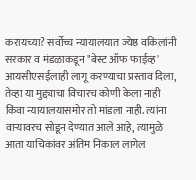करायच्या? सर्वोच्च न्यायालयात ज्येष्ठ वकिलांनी सरकार व मंडळाकडून "बेस्ट ऑफ फाईव्ह' आयसीएसईलाही लागू करण्याचा प्रस्ताव दिला, तेव्हा या मुद्द्याचा विचारच कोणी केला नाही किंवा न्यायालयासमोर तो मांडला नाही. त्यांना वाऱ्यावरच सोडून देण्यात आले आहे, त्यामुळे आता याचिकांवर अंतिम निकाल लागेल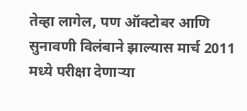तेव्हा लागेल, पण ऑक्टोबर आणि सुनावणी विलंबाने झाल्यास मार्च 2011 मध्ये परीक्षा देणाऱ्या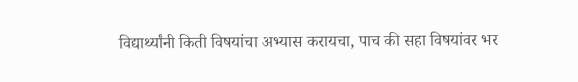विद्यार्थ्यांनी किती विषयांचा अभ्यास करायचा, पाच की सहा विषयांवर भर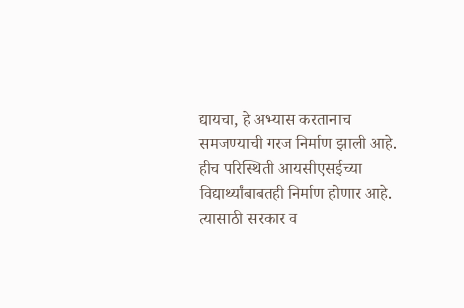द्यायचा, हे अभ्यास करतानाच समजण्याची गरज निर्माण झाली आहे. हीच परिस्थिती आयसीएसईच्या विद्यार्थ्यांबाबतही निर्माण होणार आहे. त्यासाठी सरकार व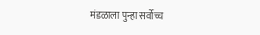मंडळाला पुन्हा सर्वोच्च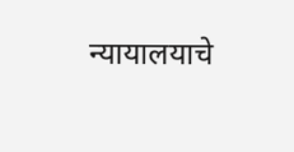न्यायालयाचे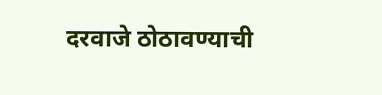दरवाजे ठोठावण्याची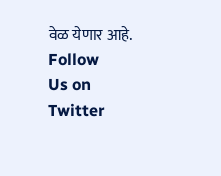वेळ येणार आहे.
Follow
Us on
Twitter